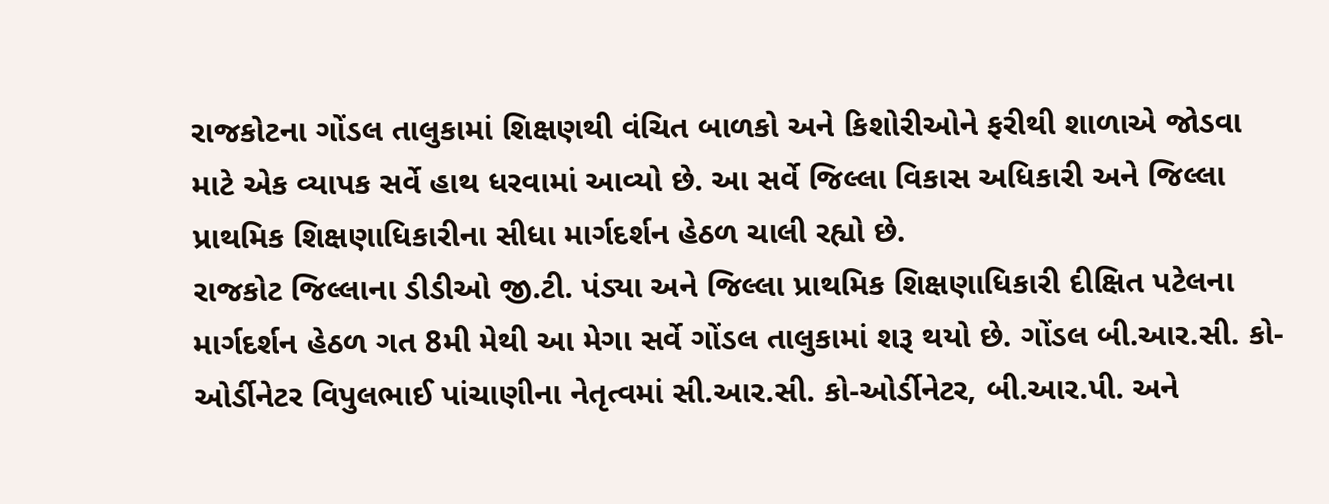રાજકોટના ગોંડલ તાલુકામાં શિક્ષણથી વંચિત બાળકો અને કિશોરીઓને ફરીથી શાળાએ જોડવા માટે એક વ્યાપક સર્વે હાથ ધરવામાં આવ્યો છે. આ સર્વે જિલ્લા વિકાસ અધિકારી અને જિલ્લા પ્રાથમિક શિક્ષણાધિકારીના સીધા માર્ગદર્શન હેઠળ ચાલી રહ્યો છે.
રાજકોટ જિલ્લાના ડીડીઓ જી.ટી. પંડ્યા અને જિલ્લા પ્રાથમિક શિક્ષણાધિકારી દીક્ષિત પટેલના માર્ગદર્શન હેઠળ ગત 8મી મેથી આ મેગા સર્વે ગોંડલ તાલુકામાં શરૂ થયો છે. ગોંડલ બી.આર.સી. કો-ઓર્ડીનેટર વિપુલભાઈ પાંચાણીના નેતૃત્વમાં સી.આર.સી. કો-ઓર્ડીનેટર, બી.આર.પી. અને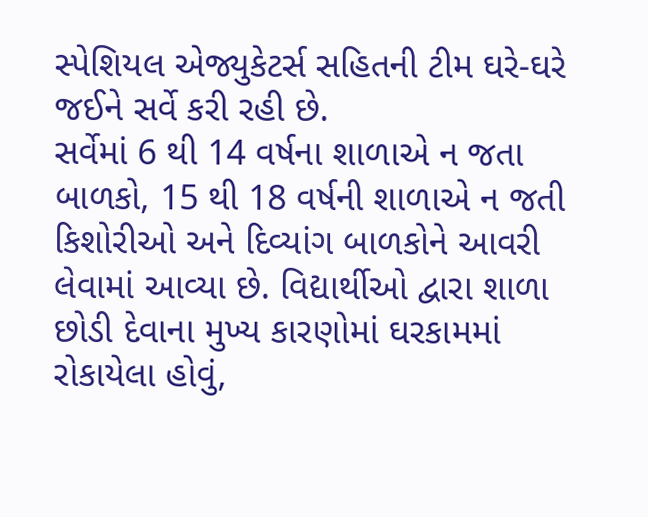સ્પેશિયલ એજ્યુકેટર્સ સહિતની ટીમ ઘરે-ઘરે જઈને સર્વે કરી રહી છે.
સર્વેમાં 6 થી 14 વર્ષના શાળાએ ન જતા બાળકો, 15 થી 18 વર્ષની શાળાએ ન જતી કિશોરીઓ અને દિવ્યાંગ બાળકોને આવરી લેવામાં આવ્યા છે. વિદ્યાર્થીઓ દ્વારા શાળા છોડી દેવાના મુખ્ય કારણોમાં ઘરકામમાં રોકાયેલા હોવું,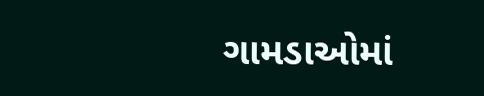ગામડાઓમાં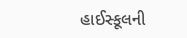હાઈસ્કૂલની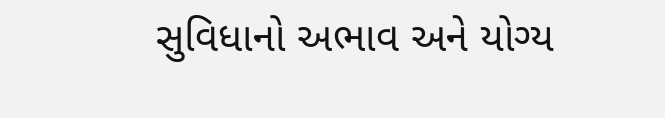સુવિધાનો અભાવ અને યોગ્ય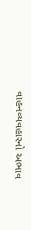વાહનવ્યવહારનો અભાવ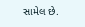સામેલ છે.